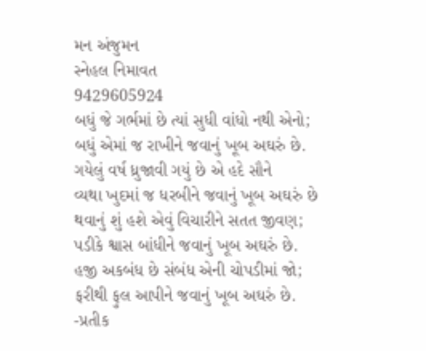મન અંજુમન
સ્નેહલ નિમાવત
9429605924
બધું જે ગર્ભમાં છે ત્યાં સુધી વાંધો નથી એનો;
બધું એમાં જ રાખીને જવાનું ખૂબ અઘરું છે.
ગયેલું વર્ષ ધ્રુજાવી ગયું છે એ હદે સૌને
વ્યથા ખુદમાં જ ધરબીને જવાનું ખૂબ અઘરું છે
થવાનું શું હશે એવું વિચારીને સતત જીવણ;
પડીકે શ્વાસ બાંધીને જવાનું ખૂબ અઘરું છે.
હજી અકબંધ છે સંબંધ એની ચોપડીમાં જો;
ફરીથી ફુલ આપીને જવાનું ખૂબ અઘરું છે.
-પ્રતીક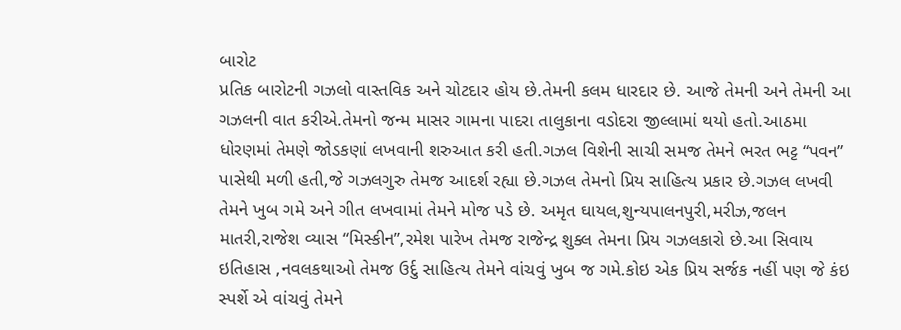બારોટ
પ્રતિક બારોટની ગઝલો વાસ્તવિક અને ચોટદાર હોય છે.તેમની કલમ ધારદાર છે. આજે તેમની અને તેમની આ ગઝલની વાત કરીએ.તેમનો જન્મ માસર ગામના પાદરા તાલુકાના વડોદરા જીલ્લામાં થયો હતો.આઠમા ધોરણમાં તેમણે જોડકણાં લખવાની શરુઆત કરી હતી.ગઝલ વિશેની સાચી સમજ તેમને ભરત ભટ્ટ “પવન” પાસેથી મળી હતી,જે ગઝલગુરુ તેમજ આદર્શ રહ્યા છે.ગઝલ તેમનો પ્રિય સાહિત્ય પ્રકાર છે.ગઝલ લખવી તેમને ખુબ ગમે અને ગીત લખવામાં તેમને મોજ પડે છે. અમૃત ઘાયલ,શુન્યપાલનપુરી,મરીઝ,જલન માતરી,રાજેશ વ્યાસ “મિસ્કીન”,રમેશ પારેખ તેમજ રાજેન્દ્ર શુક્લ તેમના પ્રિય ગઝલકારો છે.આ સિવાય ઇતિહાસ ,નવલકથાઓ તેમજ ઉર્દુ સાહિત્ય તેમને વાંચવું ખુબ જ ગમે.કોઇ એક પ્રિય સર્જક નહીં પણ જે કંઇ સ્પર્શે એ વાંચવું તેમને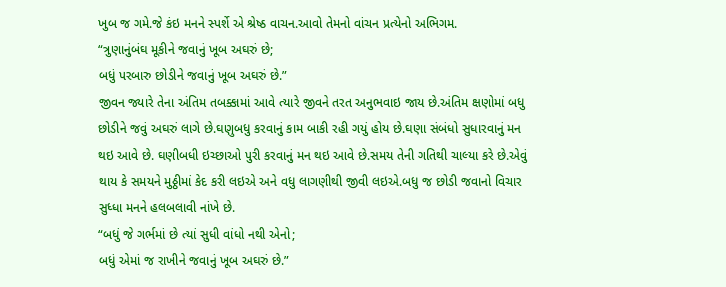ખુબ જ ગમે.જે કંઇ મનને સ્પર્શે એ શ્રેષ્ઠ વાચન.આવો તેમનો વાંચન પ્રત્યેનો અભિગમ.
“ત્રુણાનુંબંઘ મૂકીને જવાનું ખૂબ અઘરું છે;
બધું પરબારુ છોડીને જવાનું ખૂબ અઘરું છે.”
જીવન જ્યારે તેના અંતિમ તબક્કામાં આવે ત્યારે જીવને તરત અનુભવાઇ જાય છે.અંતિમ ક્ષણોમાં બધુ છોડીને જવું અઘરું લાગે છે.ઘણુબધુ કરવાનું કામ બાકી રહી ગયું હોય છે.ઘણા સંબંધો સુધારવાનું મન થઇ આવે છે. ઘણીબધી ઇચ્છાઓ પુરી કરવાનું મન થઇ આવે છે.સમય તેની ગતિથી ચાલ્યા કરે છે.એવું થાય કે સમયને મુઠ્ઠીમાં કેદ કરી લઇએ અને વધુ લાગણીથી જીવી લઇએ.બધુ જ છોડી જવાનો વિચાર સુધ્ધા મનને હલબલાવી નાંખે છે.
“બધું જે ગર્ભમાં છે ત્યાં સુધી વાંધો નથી એનો;
બધું એમાં જ રાખીને જવાનું ખૂબ અઘરું છે.”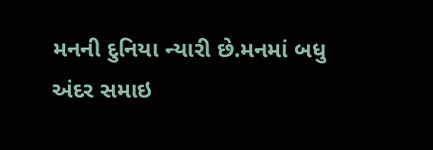મનની દુનિયા ન્યારી છે.મનમાં બધુ અંદર સમાઇ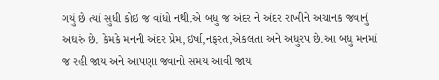ગયું છે ત્યાં સુધી કોઇ જ વાંધો નથી.એ બધુ જ અંદર ને અંદર રાખીને અચાનક જવાનું અઘરું છે. કેમકે મનની અંદર પ્રેમ,ઇર્ષા,નફરત,એકલતા અને અધુરપ છે.આ બધુ મનમાં જ રહી જાય અને આપણા જવાનો સમય આવી જાય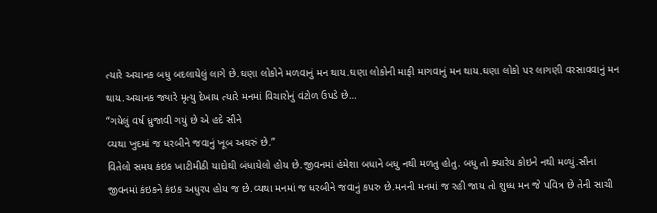ત્યારે અચાનક બધુ બદલાયેલું લાગે છે.ઘણા લોકોને મળવાનું મન થાય.ઘણા લોકોની માફી માગવાનું મન થાય.ઘણા લોકો પર લાગણી વરસાવવાનું મન થાય.અચાનક જ્યારે મૃત્યુ દેખાય ત્યારે મનમાં વિચારોનું વંટોળ ઉપડે છે…
“ગયેલું વર્ષ ધ્રુજાવી ગયું છે એ હદે સૌને
વ્યથા ખુદમાં જ ધરબીને જવાનું ખૂબ અઘરું છે.”
વિતેલો સમય કંઇક ખાટીમીઠી યાદોથી બંધાયેલો હોય છે.જીવનમાં હંમેશા બધાને બધુ નથી મળતુ હોતુ. બધુ તો ક્યારેય કોઇને નથી મળ્યું.સૌના જીવનમાં કંઇકને કંઇક અધુરપ હોય જ છે.વ્યથા મનમાં જ ધરબીને જવાનું કપરુ છે.મનની મનમાં જ રહી જાય તો શુધ્ધ મન જે પવિત્ર છે તેની સાચી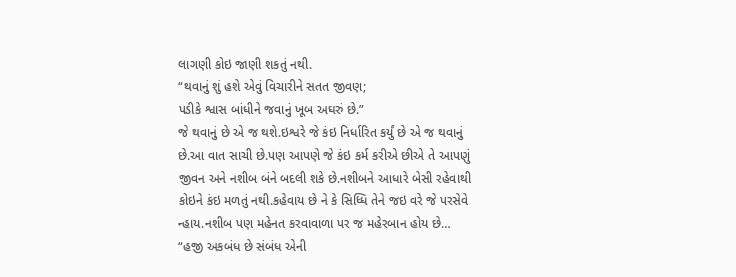લાગણી કોઇ જાણી શકતું નથી.
“થવાનું શું હશે એવું વિચારીને સતત જીવણ;
પડીકે શ્વાસ બાંધીને જવાનું ખૂબ અઘરું છે.”
જે થવાનું છે એ જ થશે.ઇશ્વરે જે કંઇ નિર્ધારિત કર્યું છે એ જ થવાનું છે.આ વાત સાચી છે.પણ આપણે જે કંઇ કર્મ કરીએ છીએ તે આપણું જીવન અને નશીબ બંને બદલી શકે છે.નશીબને આધારે બેસી રહેવાથી કોઇને કંઇ મળતું નથી.કહેવાય છે ને કે સિધ્ધિ તેને જઇ વરે જે પરસેવે ન્હાય.નશીબ પણ મહેનત કરવાવાળા પર જ મહેરબાન હોય છે…
“હજી અકબંધ છે સંબંધ એની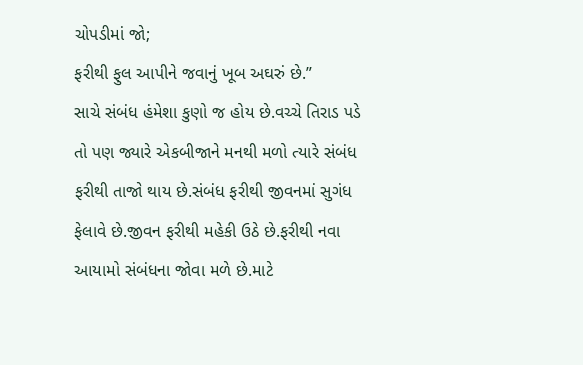ચોપડીમાં જો;
ફરીથી ફુલ આપીને જવાનું ખૂબ અઘરું છે.”
સાચે સંબંધ હંમેશા કુણો જ હોય છે.વચ્ચે તિરાડ પડે તો પણ જ્યારે એકબીજાને મનથી મળો ત્યારે સંબંધ ફરીથી તાજો થાય છે.સંબંધ ફરીથી જીવનમાં સુગંધ ફેલાવે છે.જીવન ફરીથી મહેકી ઉઠે છે.ફરીથી નવા આયામો સંબંધના જોવા મળે છે.માટે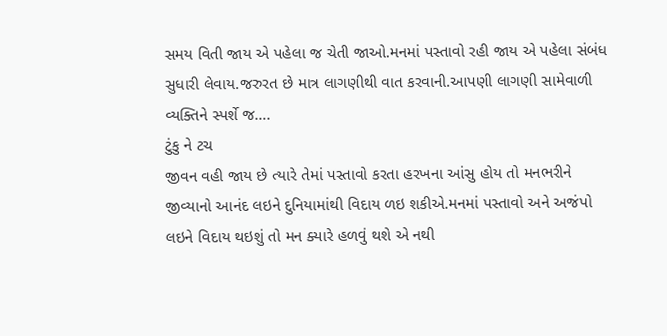સમય વિતી જાય એ પહેલા જ ચેતી જાઓ.મનમાં પસ્તાવો રહી જાય એ પહેલા સંબંધ સુધારી લેવાય.જરુરત છે માત્ર લાગણીથી વાત કરવાની.આપણી લાગણી સામેવાળી વ્યક્તિને સ્પર્શે જ….
ટુંકુ ને ટચ
જીવન વહી જાય છે ત્યારે તેમાં પસ્તાવો કરતા હરખના આંસુ હોય તો મનભરીને જીવ્યાનો આનંદ લઇને દુનિયામાંથી વિદાય ળઇ શકીએ.મનમાં પસ્તાવો અને અજંપો લઇને વિદાય થઇશું તો મન ક્યારે હળવું થશે એ નથી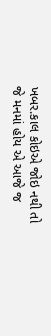ખબર.કાલ કોઇએ જોઇ નથી તો જે મનમાં હોય એ આજે જ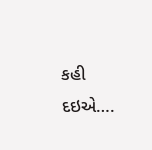કહી દઇએ….